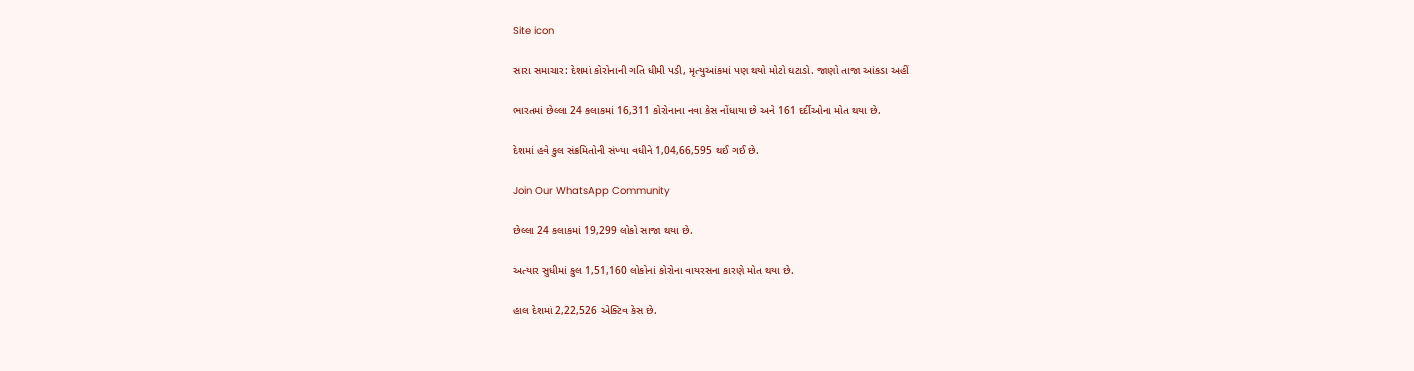Site icon

સારા સમાચાર: દેશમાં કોરોનાની ગતિ ધીમી પડી, મૃત્યુઆંકમાં પણ થયો મોટો ઘટાડો. જાણો તાજા આંકડા અહીં

ભારતમાં છેલ્લા 24 કલાકમાં 16,311 કોરોનાના નવા કેસ નોંધાયા છે અને 161 દર્દીઓના મોત થયા છે.

દેશમાં હવે કુલ સંક્રમિતોની સંખ્યા વધીને 1,04,66,595 થઈ ગઈ છે.

Join Our WhatsApp Community

છેલ્લા 24 કલાકમાં 19,299 લોકો સાજા થયા છે.

અત્યાર સુધીમાં કુલ 1,51,160 લોકોનાં કોરોના વાયરસના કારણે મોત થયા છે.

હાલ દેશમાં 2,22,526 એક્ટિવ કેસ છે.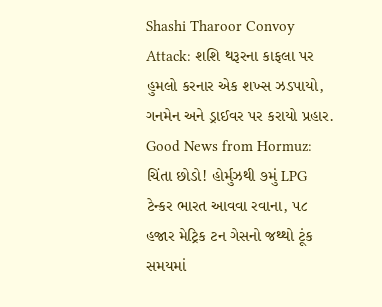Shashi Tharoor Convoy Attack: શશિ થરૂરના કાફલા પર હુમલો કરનાર એક શખ્સ ઝડપાયો, ગનમેન અને ડ્રાઈવર પર કરાયો પ્રહાર.
Good News from Hormuz: ચિંતા છોડો! હોર્મુઝથી ૭મું LPG ટેન્કર ભારત આવવા રવાના, ૫૮ હજાર મેટ્રિક ટન ગેસનો જથ્થો ટૂંક સમયમાં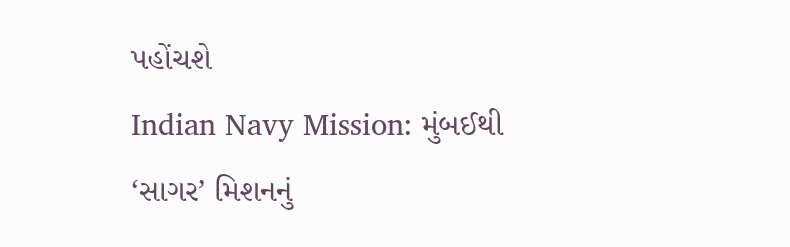પહોંચશે
Indian Navy Mission: મુંબઈથી ‘સાગર’ મિશનનું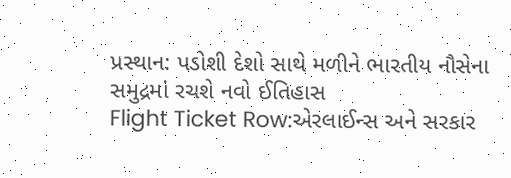પ્રસ્થાન: પડોશી દેશો સાથે મળીને ભારતીય નૌસેના સમુદ્રમાં રચશે નવો ઈતિહાસ
Flight Ticket Row:એરલાઈન્સ અને સરકાર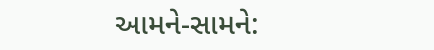આમને-સામને: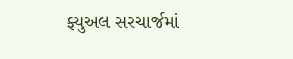ફ્યુઅલ સરચાર્જમાં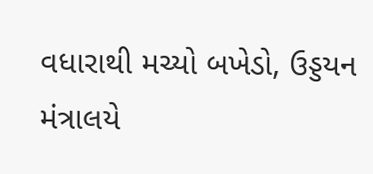વધારાથી મચ્યો બખેડો, ઉડ્ડયન મંત્રાલયે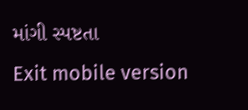માંગી સ્પષ્ટતા
Exit mobile version